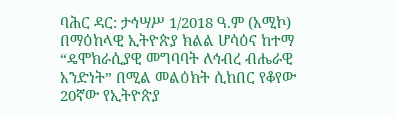ባሕር ዳር: ታኅሣሥ 1/2018 ዓ.ም (አሚኮ) በማዕከላዊ ኢትዮጵያ ክልል ሆሳዕና ከተማ “ዴሞክራሲያዊ መግባባት ለኅብረ ብሔራዊ አንድነት” በሚል መልዕክት ሲከበር የቆየው 20ኛው የኢትዮጵያ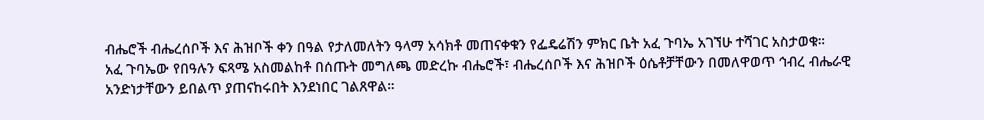ብሔሮች ብሔረሰቦች እና ሕዝቦች ቀን በዓል የታለመለትን ዓላማ አሳክቶ መጠናቀቁን የፌዴሬሽን ምክር ቤት አፈ ጉባኤ አገኘሁ ተሻገር አስታወቁ።
አፈ ጉባኤው የበዓሉን ፍጻሜ አስመልከቶ በሰጡት መግለጫ መድረኩ ብሔሮች፣ ብሔረሰቦች እና ሕዝቦች ዕሴቶቻቸውን በመለዋወጥ ኅብረ ብሔራዊ አንድነታቸውን ይበልጥ ያጠናከሩበት እንደነበር ገልጸዋል።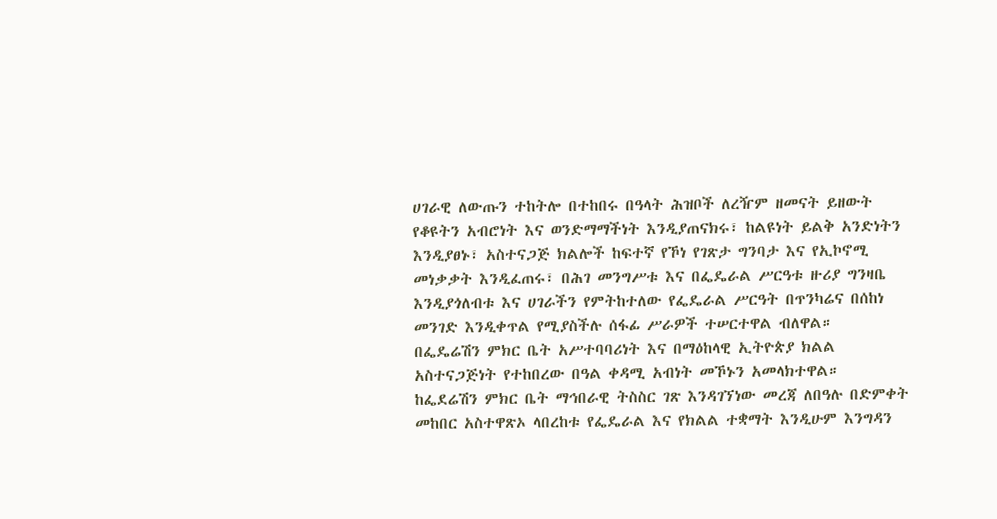ሀገራዊ ለውጡን ተከትሎ በተከበሩ በዓላት ሕዝቦች ለረዥም ዘመናት ይዘውት የቆዩትን አብሮነት እና ወንድማማችነት እንዲያጠናክሩ፣ ከልዩነት ይልቅ አንድነትን እንዲያፀኑ፣ አስተናጋጅ ክልሎች ከፍተኛ የኾነ የገጽታ ግንባታ እና የኢኮኖሚ መነቃቃት እንዲፈጠሩ፣ በሕገ መንግሥቱ እና በፌዴራል ሥርዓቱ ዙሪያ ግንዛቤ እንዲያጎለብቱ እና ሀገራችን የምትከተለው የፌዴራል ሥርዓት በጥንካሬና በሰከነ መንገድ እንዲቀጥል የሚያስችሉ ሰፋፊ ሥራዎች ተሠርተዋል ብለዋል።
በፌዴሬሽን ምክር ቤት አሥተባባሪነት እና በማዕከላዊ ኢትዮጵያ ክልል አስተናጋጅነት የተከበረው በዓል ቀዳሚ አብነት መኾኑን አመላክተዋል።
ከፌደሬሽን ምክር ቤት ማኅበራዊ ትስስር ገጽ እንዳገኘነው መረጃ ለበዓሉ በድምቀት መከበር አስተዋጽኦ ላበረከቱ የፌዴራል እና የክልል ተቋማት እንዲሁም እንግዳን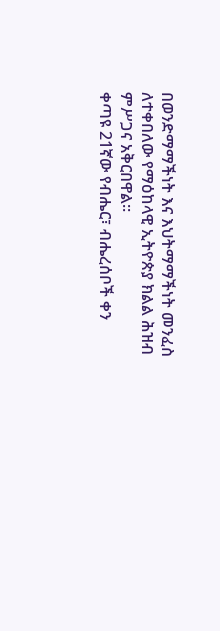በወንድማማችነት እና እህትማማችነት መንፈስ ለተቀበለው የማዕከላዊ ኢትዮጵያ ክልል ሕዝብ ምሥጋና አቅርበዋል።
ቀጣዩ 21ኛው የብሔር፣ ብሔረሰቦች ቀን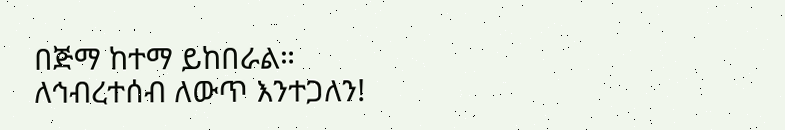በጅማ ከተማ ይከበራል።
ለኅብረተሰብ ለውጥ እንተጋለን!